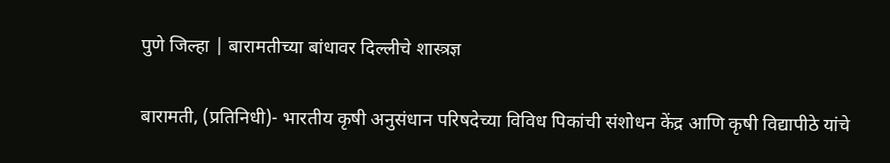पुणे जिल्हा | बारामतीच्या बांधावर दिल्लीचे शास्त्रज्ञ

बारामती, (प्रतिनिधी)- भारतीय कृषी अनुसंधान परिषदेच्या विविध पिकांची संशोधन केंद्र आणि कृषी विद्यापीठे यांचे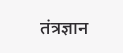तंत्रज्ञान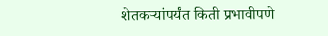शेतकऱ्यांपर्यंत किती प्रभावीपणे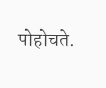पोहोचते.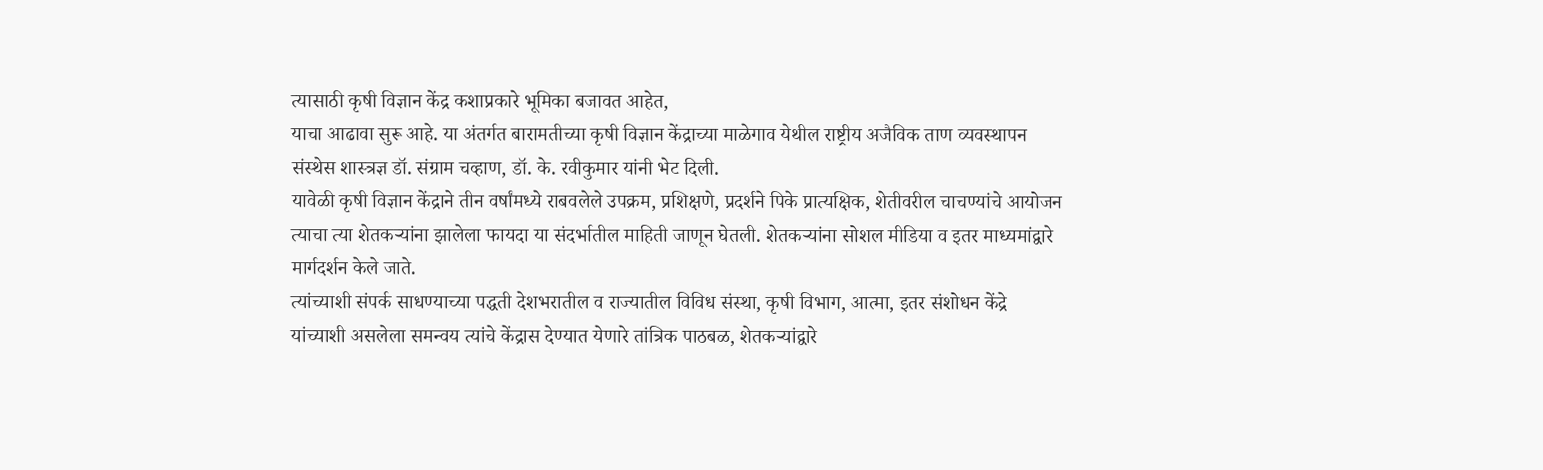त्यासाठी कृषी विज्ञान केंद्र कशाप्रकारे भूमिका बजावत आहेत,
याचा आढावा सुरू आहे. या अंतर्गत बारामतीच्या कृषी विज्ञान केंद्राच्या माळेगाव येथील राष्ट्रीय अजैविक ताण व्यवस्थापन संस्थेस शास्त्रज्ञ डॉ. संग्राम चव्हाण, डॉ. के. रवीकुमार यांनी भेट दिली.
यावेळी कृषी विज्ञान केंद्राने तीन वर्षांमध्ये राबवलेले उपक्रम, प्रशिक्षणे, प्रदर्शने पिके प्रात्यक्षिक, शेतीवरील चाचण्यांचे आयोजन त्याचा त्या शेतकऱ्यांना झालेला फायदा या संदर्भातील माहिती जाणून घेतली. शेतकऱ्यांना सोशल मीडिया व इतर माध्यमांद्वारे मार्गदर्शन केले जाते.
त्यांच्याशी संपर्क साधण्याच्या पद्धती देशभरातील व राज्यातील विविध संस्था, कृषी विभाग, आत्मा, इतर संशोधन केंद्रे यांच्याशी असलेला समन्वय त्यांचे केंद्रास देण्यात येणारे तांत्रिक पाठबळ, शेतकऱ्यांद्वारे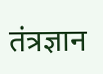तंत्रज्ञान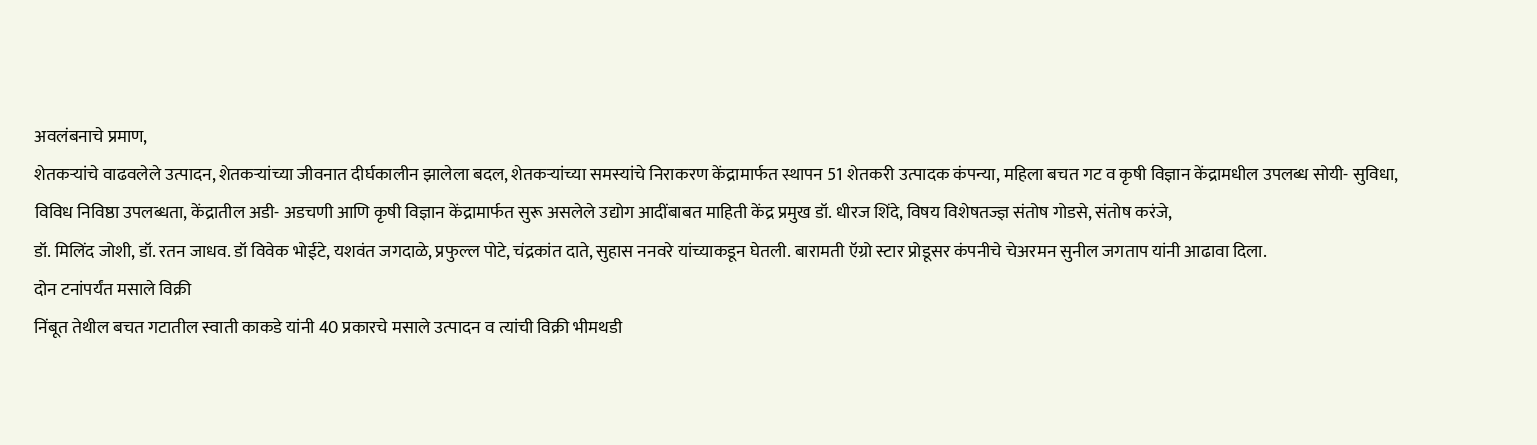अवलंबनाचे प्रमाण,
शेतकऱ्यांचे वाढवलेले उत्पादन, शेतकऱ्यांच्या जीवनात दीर्घकालीन झालेला बदल, शेतकऱ्यांच्या समस्यांचे निराकरण केंद्रामार्फत स्थापन 51 शेतकरी उत्पादक कंपन्या, महिला बचत गट व कृषी विज्ञान केंद्रामधील उपलब्ध सोयी- सुविधा,
विविध निविष्ठा उपलब्धता, केंद्रातील अडी- अडचणी आणि कृषी विज्ञान केंद्रामार्फत सुरू असलेले उद्योग आदींबाबत माहिती केंद्र प्रमुख डॉ. धीरज शिंदे, विषय विशेषतज्ज्ञ संतोष गोडसे, संतोष करंजे,
डॉ. मिलिंद जोशी, डॉ. रतन जाधव. डॉ विवेक भोईटे, यशवंत जगदाळे, प्रफुल्ल पोटे, चंद्रकांत दाते, सुहास ननवरे यांच्याकडून घेतली. बारामती ऍग्रो स्टार प्रोडूसर कंपनीचे चेअरमन सुनील जगताप यांनी आढावा दिला.
दोन टनांपर्यंत मसाले विक्री
निंबूत तेथील बचत गटातील स्वाती काकडे यांनी 40 प्रकारचे मसाले उत्पादन व त्यांची विक्री भीमथडी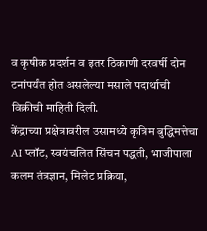व कृषीक प्रदर्शन व इतर ठिकाणी दरवर्षी दोन टनांपर्यंत होत असलेल्या मसाले पदार्थाची विक्रीची माहिती दिली.
केंद्राच्या प्रक्षेत्रावरील उसामध्ये कृत्रिम बुद्धिमत्तेचा AI प्लॉट, स्वयंचलित सिंचन पद्धती, भाजीपाला कलम तंत्रज्ञान, मिलेट प्रक्रिया,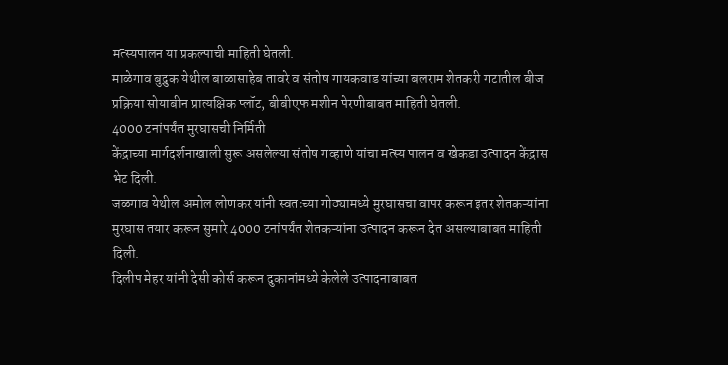मत्स्यपालन या प्रकल्पाची माहिती घेतली.
माळेगाव बुद्रुक येथील बाळासाहेब तावरे व संतोष गायकवाड यांच्या बलराम शेतकरी गटातील बीज प्रक्रिया सोयाबीन प्रात्यक्षिक प्लॉट, बीबीएफ मशीन पेरणीबाबत माहिती घेतली.
4000 टनांपर्यंत मुरघासची निर्मिती
केंद्राच्या मार्गदर्शनाखाली सुरू असलेल्या संतोष गव्हाणे यांचा मत्स्य पालन व खेकडा उत्पादन केंद्रास भेट दिली.
जळगाव येथील अमोल लोणकर यांनी स्वतःच्या गोठ्यामध्ये मुरघासचा वापर करून इतर शेतकऱ्यांना मुरघास तयार करून सुमारे 4000 टनांपर्यंत शेतकऱ्यांना उत्पादन करून देत असल्याबाबत माहिती दिली.
दिलीप मेहर यांनी देसी कोर्स करून दुकानांमध्ये केलेले उत्पादनाबाबत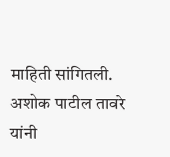माहिती सांगितली. अशोक पाटील तावरे यांनी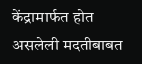केंद्रामार्फत होत असलेली मदतीबाबत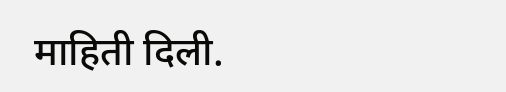माहिती दिली.